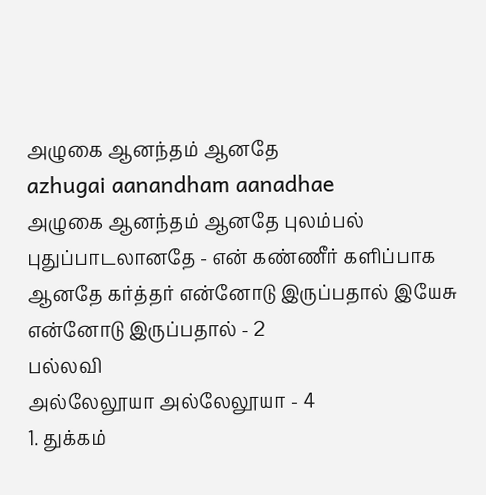அழுகை ஆனந்தம் ஆனதே
azhugai aanandham aanadhae
அழுகை ஆனந்தம் ஆனதே புலம்பல் புதுப்பாடலானதே - என் கண்ணீர் களிப்பாக ஆனதே கர்த்தர் என்னோடு இருப்பதால் இயேசு என்னோடு இருப்பதால் - 2
பல்லவி
அல்லேலூயா அல்லேலூயா - 4
1. துக்கம்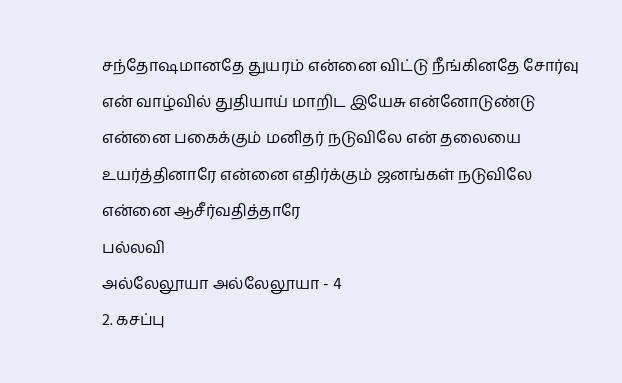சந்தோஷமானதே துயரம் என்னை விட்டு நீங்கினதே சோர்வு என் வாழ்வில் துதியாய் மாறிட இயேசு என்னோடுண்டு
என்னை பகைக்கும் மனிதர் நடுவிலே என் தலையை உயர்த்தினாரே என்னை எதிர்க்கும் ஜனங்கள் நடுவிலே என்னை ஆசீர்வதித்தாரே
பல்லவி
அல்லேலூயா அல்லேலூயா - 4
2. கசப்பு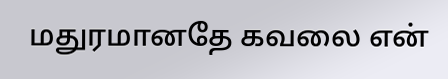மதுரமானதே கவலை என்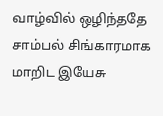வாழ்வில் ஒழிந்ததே சாம்பல் சிங்காரமாக மாறிட இயேசு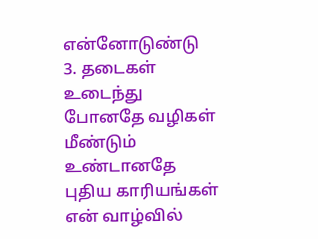என்னோடுண்டு
3. தடைகள் உடைந்து போனதே வழிகள் மீண்டும் உண்டானதே புதிய காரியங்கள் என் வாழ்வில்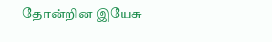தோன்றின இயேசு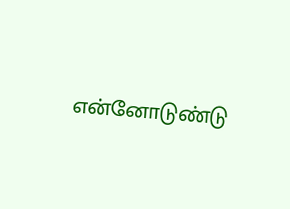என்னோடுண்டு